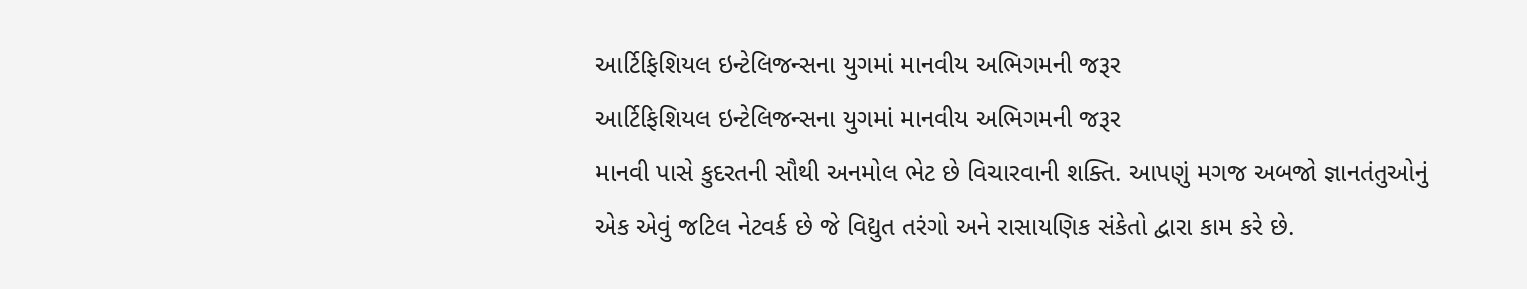આર્ટિફિશિયલ ઇન્ટેલિજન્સના યુગમાં માનવીય અભિગમની જરૂર
આર્ટિફિશિયલ ઇન્ટેલિજન્સના યુગમાં માનવીય અભિગમની જરૂર
માનવી પાસે કુદરતની સૌથી અનમોલ ભેટ છે વિચારવાની શક્તિ. આપણું મગજ અબજો જ્ઞાનતંતુઓનું એક એવું જટિલ નેટવર્ક છે જે વિદ્યુત તરંગો અને રાસાયણિક સંકેતો દ્વારા કામ કરે છે.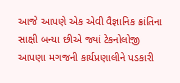આજે આપણે એક એવી વૈજ્ઞાનિક ક્રાંતિના સાક્ષી બન્યા છીએ જ્યાં ટેકનોલોજી આપણા મગજની કાર્યપ્રણાલીને પડકારી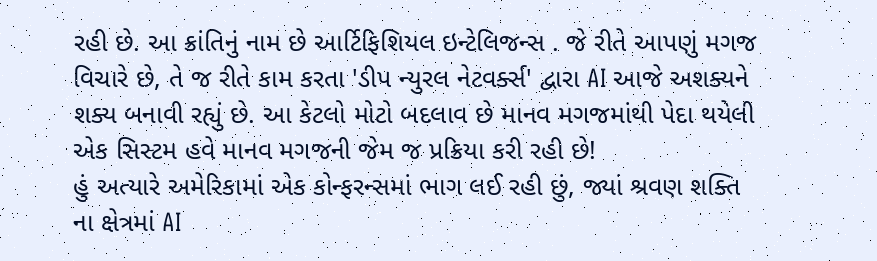રહી છે. આ ક્રાંતિનું નામ છે આર્ટિફિશિયલ ઇન્ટેલિજન્સ . જે રીતે આપણું મગજ વિચારે છે, તે જ રીતે કામ કરતા 'ડીપ ન્યુરલ નેટવર્ક્સ' દ્વારા AI આજે અશક્યને શક્ય બનાવી રહ્યું છે. આ કેટલો મોટો બદલાવ છે માનવ મગજમાંથી પેદા થયેલી એક સિસ્ટમ હવે માનવ મગજની જેમ જ પ્રક્રિયા કરી રહી છે!
હું અત્યારે અમેરિકામાં એક કોન્ફરન્સમાં ભાગ લઈ રહી છું, જ્યાં શ્રવણ શક્તિ ના ક્ષેત્રમાં AI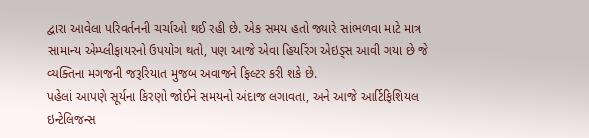દ્વારા આવેલા પરિવર્તનની ચર્ચાઓ થઈ રહી છે. એક સમય હતો જ્યારે સાંભળવા માટે માત્ર સામાન્ય એમ્પ્લીફાયરનો ઉપયોગ થતો, પણ આજે એવા હિયરિંગ એઇડ્સ આવી ગયા છે જે વ્યક્તિના મગજની જરૂરિયાત મુજબ અવાજને ફિલ્ટર કરી શકે છે.
પહેલાં આપણે સૂર્યના કિરણો જોઈને સમયનો અંદાજ લગાવતા, અને આજે આર્ટિફિશિયલ ઇન્ટેલિજન્સ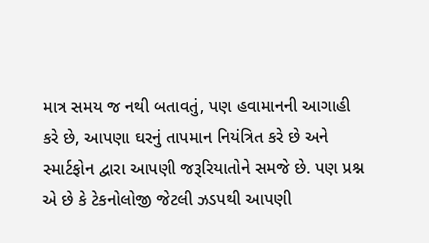માત્ર સમય જ નથી બતાવતું, પણ હવામાનની આગાહી કરે છે, આપણા ઘરનું તાપમાન નિયંત્રિત કરે છે અને સ્માર્ટફોન દ્વારા આપણી જરૂરિયાતોને સમજે છે. પણ પ્રશ્ન એ છે કે ટેકનોલોજી જેટલી ઝડપથી આપણી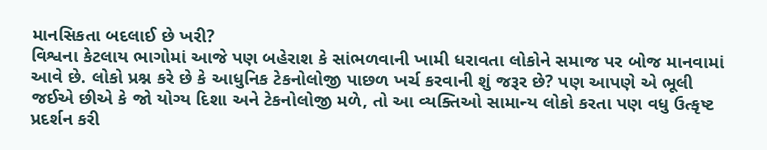માનસિકતા બદલાઈ છે ખરી?
વિશ્વના કેટલાય ભાગોમાં આજે પણ બહેરાશ કે સાંભળવાની ખામી ધરાવતા લોકોને સમાજ પર બોજ માનવામાં આવે છે. લોકો પ્રશ્ન કરે છે કે આધુનિક ટેકનોલોજી પાછળ ખર્ચ કરવાની શું જરૂર છે? પણ આપણે એ ભૂલી જઈએ છીએ કે જો યોગ્ય દિશા અને ટેકનોલોજી મળે, તો આ વ્યક્તિઓ સામાન્ય લોકો કરતા પણ વધુ ઉત્કૃષ્ટ પ્રદર્શન કરી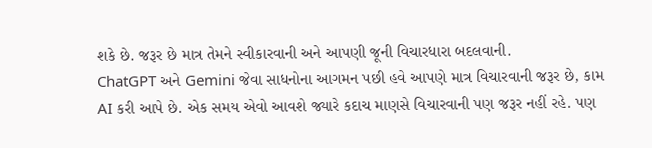શકે છે. જરૂર છે માત્ર તેમને સ્વીકારવાની અને આપણી જૂની વિચારધારા બદલવાની.
ChatGPT અને Gemini જેવા સાધનોના આગમન પછી હવે આપણે માત્ર વિચારવાની જરૂર છે, કામ AI કરી આપે છે. એક સમય એવો આવશે જ્યારે કદાચ માણસે વિચારવાની પણ જરૂર નહીં રહે. પણ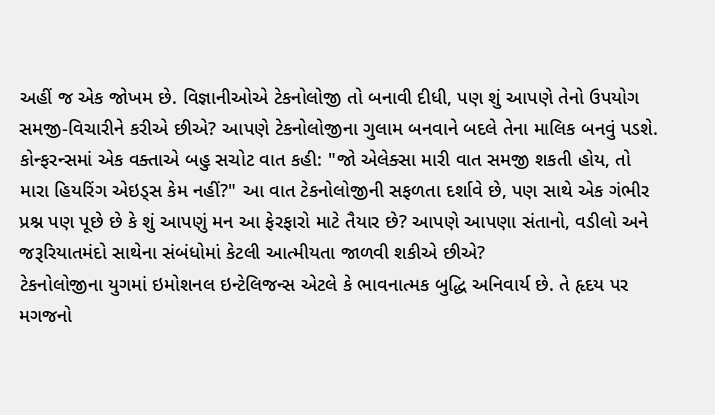અહીં જ એક જોખમ છે. વિજ્ઞાનીઓએ ટેકનોલોજી તો બનાવી દીધી, પણ શું આપણે તેનો ઉપયોગ સમજી-વિચારીને કરીએ છીએ? આપણે ટેકનોલોજીના ગુલામ બનવાને બદલે તેના માલિક બનવું પડશે.
કોન્ફરન્સમાં એક વક્તાએ બહુ સચોટ વાત કહી: "જો એલેક્સા મારી વાત સમજી શકતી હોય, તો મારા હિયરિંગ એઇડ્સ કેમ નહીં?" આ વાત ટેકનોલોજીની સફળતા દર્શાવે છે, પણ સાથે એક ગંભીર પ્રશ્ન પણ પૂછે છે કે શું આપણું મન આ ફેરફારો માટે તૈયાર છે? આપણે આપણા સંતાનો, વડીલો અને જરૂરિયાતમંદો સાથેના સંબંધોમાં કેટલી આત્મીયતા જાળવી શકીએ છીએ?
ટેકનોલોજીના યુગમાં ઇમોશનલ ઇન્ટેલિજન્સ એટલે કે ભાવનાત્મક બુદ્ધિ અનિવાર્ય છે. તે હૃદય પર મગજનો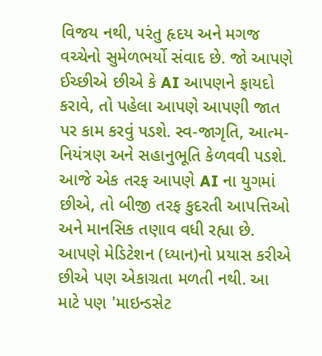વિજય નથી, પરંતુ હૃદય અને મગજ વચ્ચેનો સુમેળભર્યો સંવાદ છે. જો આપણે ઈચ્છીએ છીએ કે AI આપણને ફાયદો કરાવે, તો પહેલા આપણે આપણી જાત પર કામ કરવું પડશે. સ્વ-જાગૃતિ, આત્મ-નિયંત્રણ અને સહાનુભૂતિ કેળવવી પડશે.
આજે એક તરફ આપણે AI ના યુગમાં છીએ, તો બીજી તરફ કુદરતી આપત્તિઓ અને માનસિક તણાવ વધી રહ્યા છે. આપણે મેડિટેશન (ધ્યાન)નો પ્રયાસ કરીએ છીએ પણ એકાગ્રતા મળતી નથી. આ માટે પણ 'માઇન્ડસેટ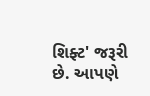શિફ્ટ' જરૂરી છે. આપણે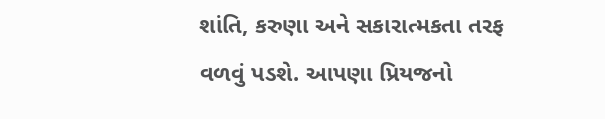શાંતિ, કરુણા અને સકારાત્મકતા તરફ વળવું પડશે. આપણા પ્રિયજનો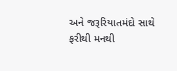અને જરૂરિયાતમંદો સાથે ફરીથી મનથી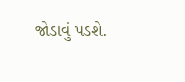જોડાવું પડશે.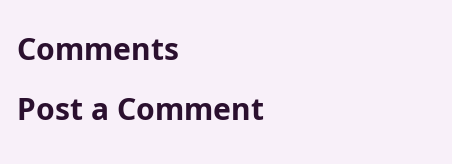Comments
Post a Comment